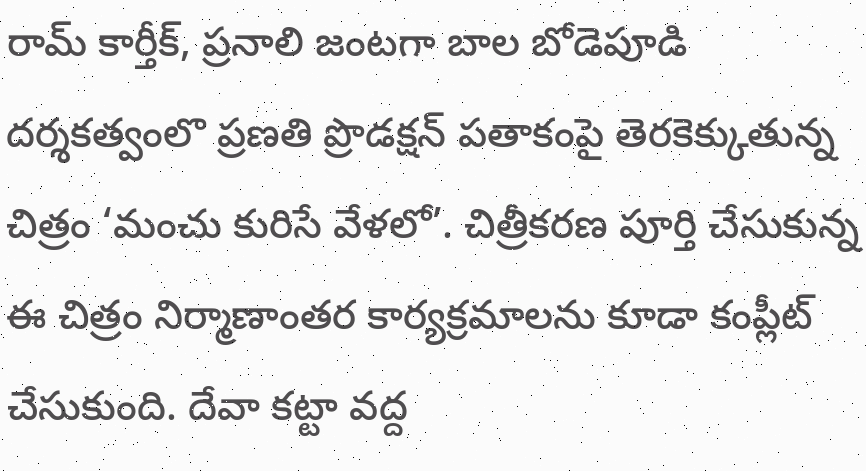రామ్ కార్తీక్, ప్రనాలి జంటగా బాల బోడెపూడి దర్శకత్వంలొ ప్రణతి ప్రొడక్షన్ పతాకంపై తెరకెక్కుతున్న చిత్రం ‘మంచు కురిసే వేళలో’. చిత్రీకరణ పూర్తి చేసుకున్న ఈ చిత్రం నిర్మాణాంతర కార్యక్రమాలను కూడా కంప్లీట్ చేసుకుంది. దేవా కట్టా వద్ద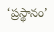‘ప్రస్థానం’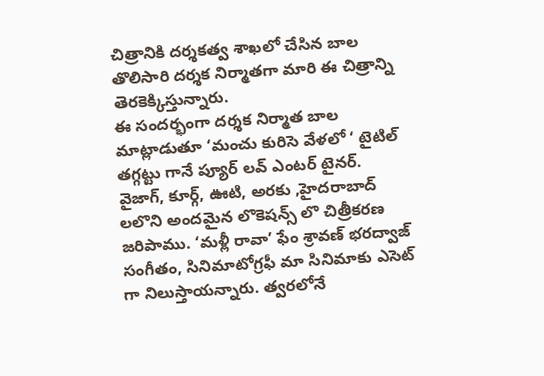చిత్రానికి దర్శకత్వ శాఖలో చేసిన బాల తొలిసారి దర్శక నిర్మాతగా మారి ఈ చిత్రాన్ని తెరకెక్కిస్తున్నారు.
ఈ సందర్భంగా దర్శక నిర్మాత బాల మాట్లాడుతూ ‘మంచు కురిసె వేళలో ‘ టైటిల్ తగ్గట్టు గానే ప్యూర్ లవ్ ఎంటర్ టైనర్. వైజాగ్, కూర్గ్, ఊటి, అరకు ,హైదరాబాద్ లలొని అందమైన లొకెషన్స్ లొ చిత్రీకరణ జరిపాము. ‘మళ్లీ రావా’ ఫేం శ్రావణ్ భరద్వాజ్ సంగీతం, సినిమాటోగ్రఫీ మా సినిమాకు ఎసెట్ గా నిలుస్తాయన్నారు. త్వరలోనే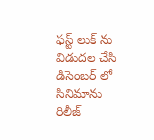ఫస్ట్ లుక్ ను విడుదల చేసి డిసెంబర్ లో సినిమాను రిలీజ్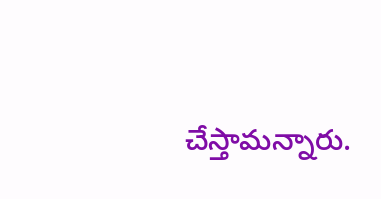చేస్తామన్నారు.